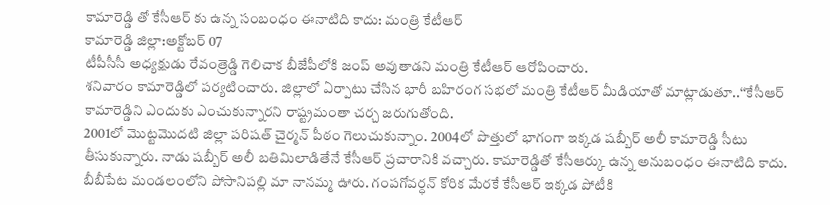కామారెడ్డి తో కేసీఆర్ కు ఉన్న సంబంధం ఈనాటిది కాదు: మంత్రి కేటీఆర్
కామారెడ్డి జిల్లా:అక్టోబర్ 07
టీపీసీసీ అధ్యక్షుడు రేవంత్రెడ్డి గెలిచాక బీజేపీలోకి జంప్ అవుతాడని మంత్రి కేటీఆర్ ఆరోపించారు.
శనివారం కామారెడ్డిలో పర్యటించారు. జిల్లాలో ఏర్పాటు చేసిన భారీ బహిరంగ సభలో మంత్రి కేటీఆర్ మీడియాతో మాట్లాడుతూ..‘‘కేసీఆర్ కామారెడ్డిని ఎందుకు ఎంచుకున్నారని రాష్ట్రమంతా చర్చ జరుగుతోంది.
2001లో మొట్టమొదటి జిల్లా పరిషత్ చైర్మన్ పీఠం గెలుచుకున్నాం. 2004లో పొత్తులో భాగంగా ఇక్కడ షబ్బీర్ అలీ కామారెడ్డి సీటు తీసుకున్నారు. నాడు షబ్బీర్ అలీ బతిమిలాడితేనే కేసీఆర్ ప్రచారానికి వచ్చారు. కామారెడ్డితో కేసీఆర్కు ఉన్న అనుబంధం ఈనాటిది కాదు.
బీబీపేట మండలంలోని పోసానిపల్లి మా నానమ్మ ఊరు. గంపగోవర్ధన్ కోరిక మేరకే కేసీఆర్ ఇక్కడ పోటీకి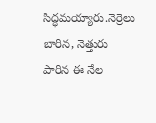సిద్ధమయ్యారు.నెర్రెలు బారిన, నెత్తురు పారిన ఈ నేల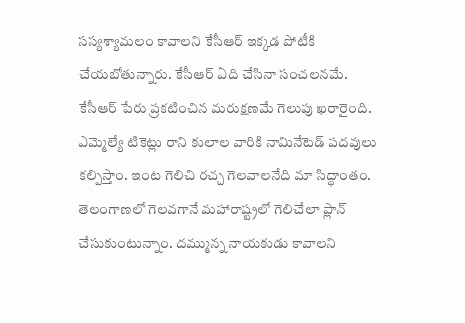సస్యశ్యామలం కావాలని కేసీఆర్ ఇక్కడ పోటీకి చేయబోతున్నారు. కేసీఆర్ ఏది చేసినా సంచలనమే.
కేసీఆర్ పేరు ప్రకటించిన మరుక్షణమే గెలుపు ఖరారైంది. ఎమ్మెల్యే టికెట్లు రాని కులాల వారికి నామినేటెడ్ పదవులు కల్పిస్తాం. ఇంట గెలిచి రచ్చ గెలవాలనేది మా సిద్ధాంతం. తెలంగాణలో గెలవగానే మహారాష్ట్రలో గెలిచేలా ప్లాన్ చేసుకుంటున్నాం. దమ్మున్న నాయకుడు కావాలని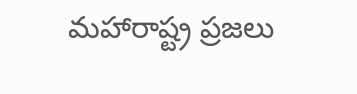మహారాష్ట్ర ప్రజలు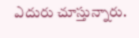ఎదురు చూస్తున్నారు.